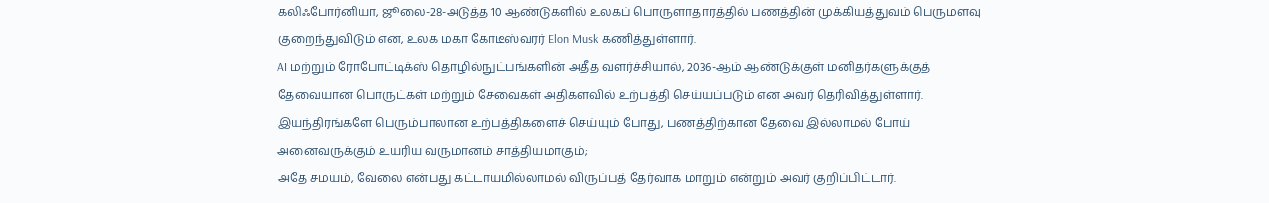கலிஃபோர்னியா, ஜூலை-28-அடுத்த 10 ஆண்டுகளில் உலகப் பொருளாதாரத்தில் பணத்தின் முக்கியத்துவம் பெருமளவு குறைந்துவிடும் என, உலக மகா கோடீஸ்வரர் Elon Musk கணித்துள்ளார்.
AI மற்றும் ரோபோட்டிக்ஸ் தொழில்நுட்பங்களின் அதீத வளர்ச்சியால், 2036-ஆம் ஆண்டுக்குள் மனிதர்களுக்குத் தேவையான பொருட்கள் மற்றும் சேவைகள் அதிகளவில் உற்பத்தி செய்யப்படும் என அவர் தெரிவித்துள்ளார்.
இயந்திரங்களே பெரும்பாலான உற்பத்திகளைச் செய்யும் போது, பணத்திற்கான தேவை இல்லாமல் போய் அனைவருக்கும் உயரிய வருமானம் சாத்தியமாகும்;
அதே சமயம், வேலை என்பது கட்டாயமில்லாமல் விருப்பத் தேர்வாக மாறும் என்றும் அவர் குறிப்பிட்டார்.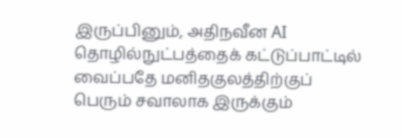இருப்பினும், அதிநவீன AI தொழில்நுட்பத்தைக் கட்டுப்பாட்டில் வைப்பதே மனிதகுலத்திற்குப் பெரும் சவாலாக இருக்கும்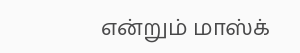என்றும் மாஸ்க்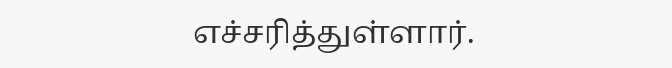எச்சரித்துள்ளார்.